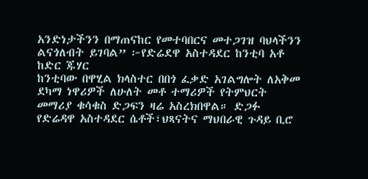አንድነታችንን በማጠናከር የመተባበርና መተጋገዝ ባህላችንን ልናጎለብት ይገባል” ፦የድሬደዋ አስተዳደር ከንቲባ አቶ ከድር ጁሃር
ከንቲባው በዋሂል ክላስተር በበጎ ፈቃድ አገልግሎት ለአቅመ ደካማ ነዋሪዎች ለሁለት መቶ ተማሪዎች የትምህርት መማሪያ ቁሳቁስ ድጋፍን ዛሬ አስረክበዋል። ድጋፉ የድሬዳዋ አስተዳደር ሴቶች፣ህጻናትና ማህበራዊ ጉዳይ ቢሮ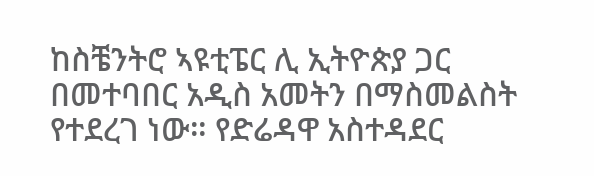ከስቼንትሮ ኣዩቲፔር ሊ ኢትዮጵያ ጋር በመተባበር አዲስ አመትን በማስመልስት የተደረገ ነው። የድሬዳዋ አስተዳደር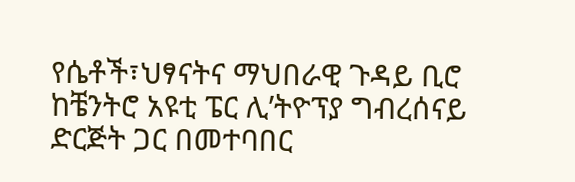የሴቶች፣ህፃናትና ማህበራዊ ጉዳይ ቢሮ ከቼንትሮ አዩቲ ፔር ሊ’ትዮፕያ ግብረሰናይ ድርጅት ጋር በመተባበር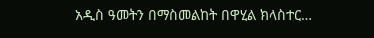አዲስ ዓመትን በማስመልከት በዋሂል ክላስተር…